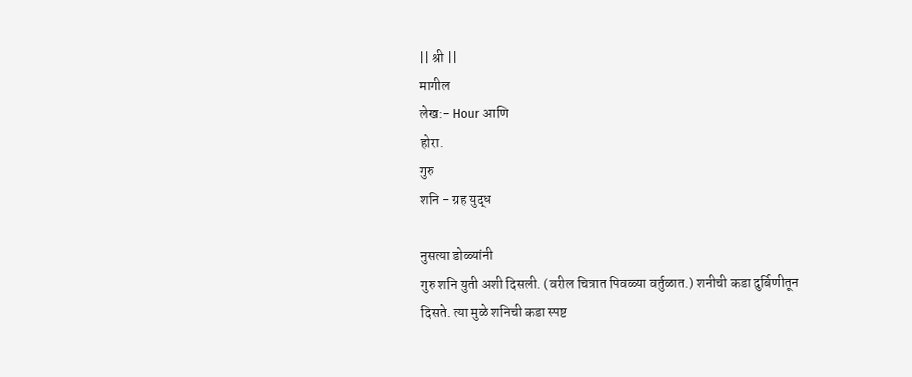|| श्री ||
मागील
लेख:- Hour आणि
होरा.
गुरु
शनि - ग्रह युद्ध

नुसत्या डोळ्यांनी
गुरु शनि युती अशी दिसली. (वरील चित्रात पिवळ्या वर्तुळात.) शनीची कडा दुर्बिणीतून
दिसते. त्या मुळे शनिची कडा स्पष्ट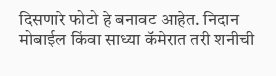दिसणारे फोटो हे बनावट आहेत. निदान मोबाईल किंवा साध्या कॅमेरात तरी शनीची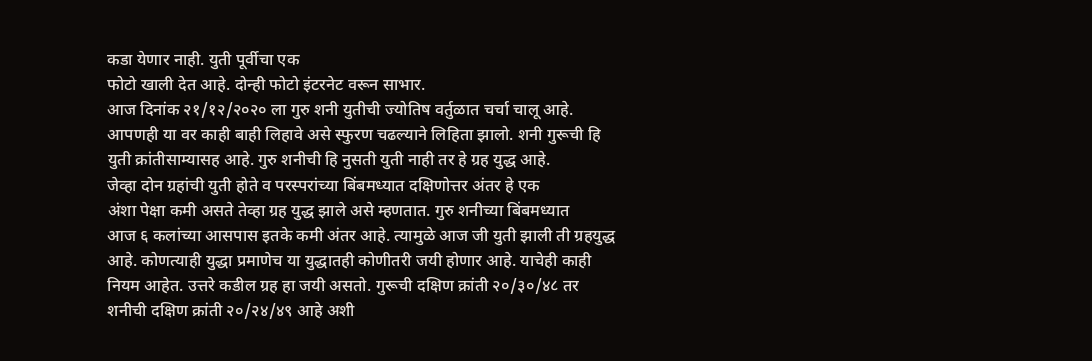कडा येणार नाही. युती पूर्वीचा एक
फोटो खाली देत आहे. दोन्ही फोटो इंटरनेट वरून साभार.
आज दिनांक २१/१२/२०२० ला गुरु शनी युतीची ज्योतिष वर्तुळात चर्चा चालू आहे.
आपणही या वर काही बाही लिहावे असे स्फुरण चढल्याने लिहिता झालो. शनी गुरूची हि
युती क्रांतीसाम्यासह आहे. गुरु शनीची हि नुसती युती नाही तर हे ग्रह युद्ध आहे.
जेव्हा दोन ग्रहांची युती होते व परस्परांच्या बिंबमध्यात दक्षिणोत्तर अंतर हे एक
अंशा पेक्षा कमी असते तेव्हा ग्रह युद्ध झाले असे म्हणतात. गुरु शनीच्या बिंबमध्यात
आज ६ कलांच्या आसपास इतके कमी अंतर आहे. त्यामुळे आज जी युती झाली ती ग्रहयुद्ध
आहे. कोणत्याही युद्धा प्रमाणेच या युद्धातही कोणीतरी जयी होणार आहे. याचेही काही
नियम आहेत. उत्तरे कडील ग्रह हा जयी असतो. गुरूची दक्षिण क्रांती २०/३०/४८ तर
शनीची दक्षिण क्रांती २०/२४/४९ आहे अशी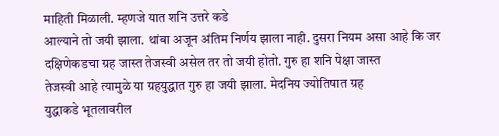माहिती मिळाली. म्हणजे यात शनि उत्तरे कडे
आल्याने तो जयी झाला. थांबा अजून अंतिम निर्णय झाला नाही. दुसरा नियम असा आहे कि जर
दक्षिणेकडचा ग्रह जास्त तेजस्वी असेल तर तो जयी होतो. गुरु हा शनि पेक्षा जास्त
तेजस्वी आहे त्यामुळे या ग्रहयुद्धात गुरु हा जयी झाला. मेदनिय ज्योतिषात ग्रह
युद्धाकडे भूतलावरील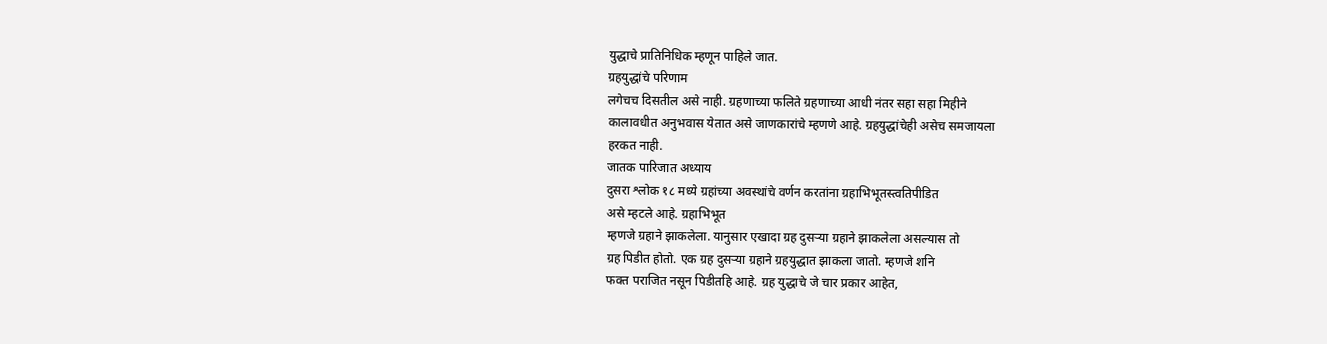युद्धाचे प्रातिनिधिक म्हणून पाहिले जात.
ग्रहयुद्धांचे परिणाम
लगेचच दिसतील असे नाही. ग्रहणाच्या फलिते ग्रहणाच्या आधी नंतर सहा सहा मिहीने
कालावधीत अनुभवास येतात असे जाणकारांचे म्हणणे आहे. ग्रहयुद्धांचेही असेच समजायला
हरकत नाही.
जातक पारिजात अध्याय
दुसरा श्लोक १८ मध्ये ग्रहांच्या अवस्थांचे वर्णन करतांना ग्रहाभिभूतस्त्वतिपीडित
असे म्हटले आहे. ग्रहाभिभूत
म्हणजे ग्रहाने झाकलेला. यानुसार एखादा ग्रह दुसऱ्या ग्रहाने झाकलेला असल्यास तो
ग्रह पिडीत होतो. एक ग्रह दुसऱ्या ग्रहाने ग्रहयुद्धात झाकला जातो. म्हणजे शनि
फक्त पराजित नसून पिडीतहि आहे. ग्रह युद्धाचे जे चार प्रकार आहेत,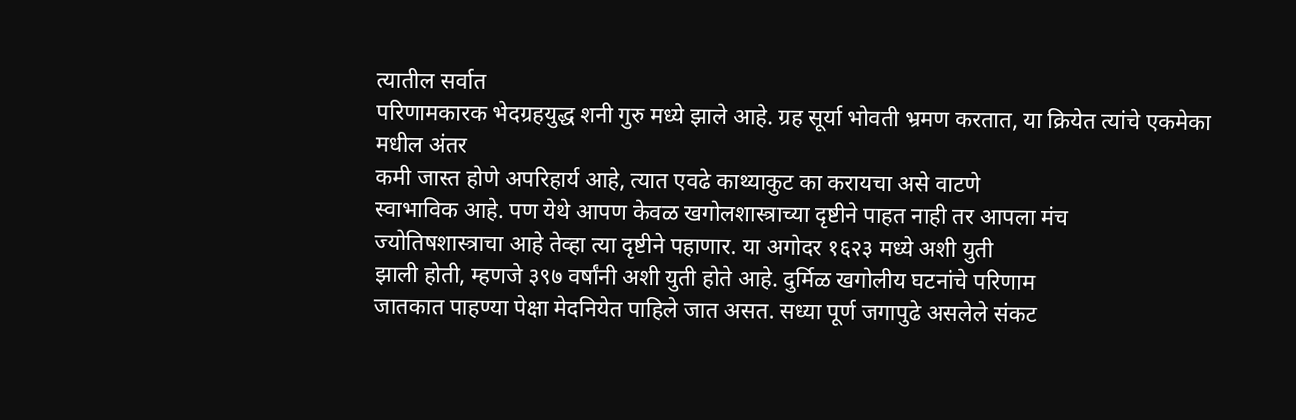त्यातील सर्वात
परिणामकारक भेदग्रहयुद्ध शनी गुरु मध्ये झाले आहे. ग्रह सूर्या भोवती भ्रमण करतात, या क्रियेत त्यांचे एकमेका मधील अंतर
कमी जास्त होणे अपरिहार्य आहे, त्यात एवढे काथ्याकुट का करायचा असे वाटणे
स्वाभाविक आहे. पण येथे आपण केवळ खगोलशास्त्राच्या दृष्टीने पाहत नाही तर आपला मंच
ज्योतिषशास्त्राचा आहे तेव्हा त्या दृष्टीने पहाणार. या अगोदर १६२३ मध्ये अशी युती
झाली होती, म्हणजे ३९७ वर्षांनी अशी युती होते आहे. दुर्मिळ खगोलीय घटनांचे परिणाम
जातकात पाहण्या पेक्षा मेदनियेत पाहिले जात असत. सध्या पूर्ण जगापुढे असलेले संकट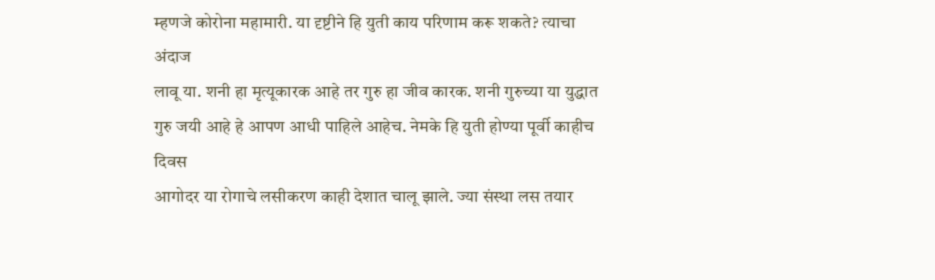म्हणजे कोरोना महामारी. या दृष्टीने हि युती काय परिणाम करू शकते? त्याचा अंदाज
लावू या. शनी हा मृत्यूकारक आहे तर गुरु हा जीव कारक. शनी गुरुच्या या युद्धात
गुरु जयी आहे हे आपण आधी पाहिले आहेच. नेमके हि युती होण्या पूर्वी काहीच दिवस
आगोदर या रोगाचे लसीकरण काही देशात चालू झाले. ज्या संस्था लस तयार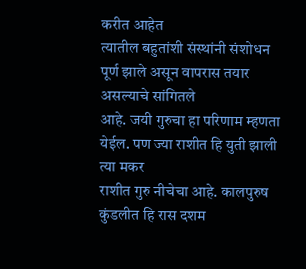करीत आहेत
त्यातील बहुतांशी संस्थांनी संशोधन पूर्ण झाले असून वापरास तयार असल्याचे सांगितले
आहे. जयी गुरुचा हा परिणाम म्हणता येईल. पण ज्या राशीत हि युती झाली त्या मकर
राशीत गुरु नीचेचा आहे. कालपुरुष कुंडलीत हि रास दशम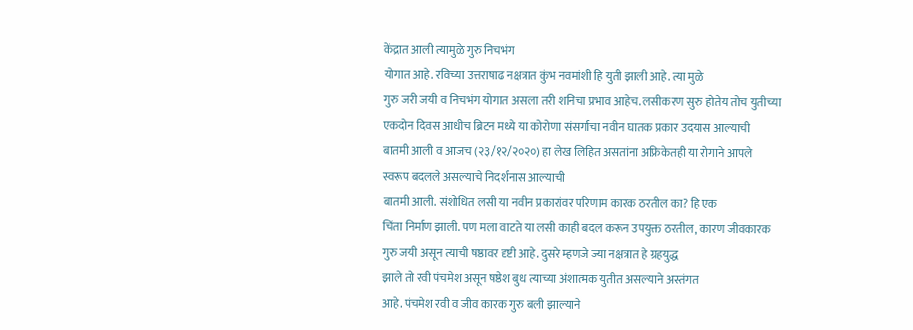केंद्रात आली त्यामुळे गुरु निचभंग
योगात आहे. रविच्या उत्तराषाढ नक्षत्रात कुंभ नवमांशी हि युती झाली आहे. त्या मुळे
गुरु जरी जयी व निचभंग योगात असला तरी शनिचा प्रभाव आहेच. लसीकरण सुरु होतेय तोच युतीच्या
एकदोन दिवस आधीच ब्रिटन मध्ये या कोरोणा संसर्गाचा नवीन घातक प्रकार उदयास आल्याची
बातमी आली व आजच (२३/१२/२०२०) हा लेख लिहित असतांना अफ्रिकेतही या रोगाने आपले
स्वरूप बदलले असल्याचे निदर्शनास आल्याची
बातमी आली. संशोधित लसी या नवीन प्रकारांवर परिणाम कारक ठरतील का? हि एक
चिंता निर्माण झाली. पण मला वाटते या लसी काही बदल करून उपयुक्त ठरतील, कारण जीवकारक
गुरु जयी असून त्याची षष्ठावर दृष्टी आहे. दुसरे म्हणजे ज्या नक्षत्रात हे ग्रहयुद्ध
झाले तो रवी पंचमेश असून षष्ठेश बुध त्याच्या अंशात्मक युतीत असल्याने अस्तंगत
आहे. पंचमेश रवी व जीव कारक गुरु बली झाल्याने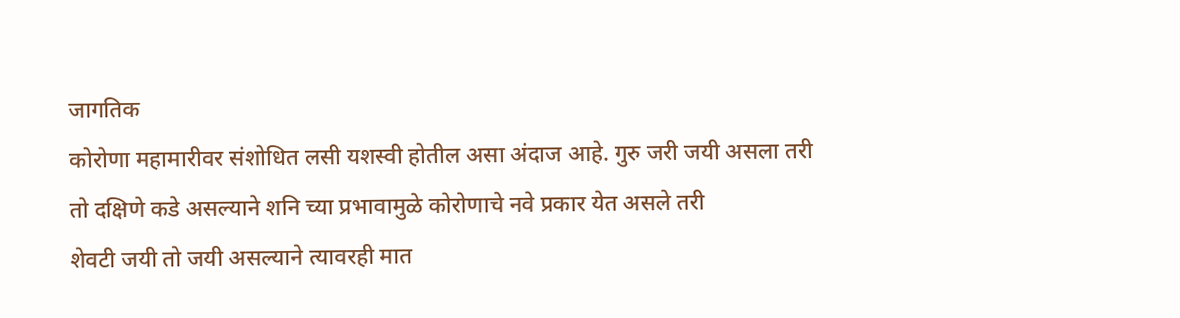जागतिक
कोरोणा महामारीवर संशोधित लसी यशस्वी होतील असा अंदाज आहे. गुरु जरी जयी असला तरी
तो दक्षिणे कडे असल्याने शनि च्या प्रभावामुळे कोरोणाचे नवे प्रकार येत असले तरी
शेवटी जयी तो जयी असल्याने त्यावरही मात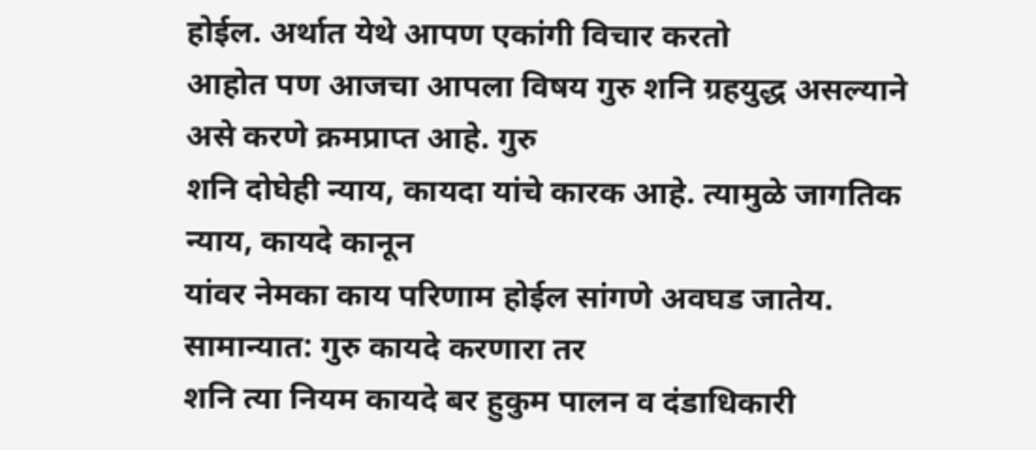होईल. अर्थात येथे आपण एकांगी विचार करतो
आहोत पण आजचा आपला विषय गुरु शनि ग्रहयुद्ध असल्याने असे करणे क्रमप्राप्त आहे. गुरु
शनि दोघेही न्याय, कायदा यांचे कारक आहे. त्यामुळे जागतिक न्याय, कायदे कानून
यांवर नेमका काय परिणाम होईल सांगणे अवघड जातेय. सामान्यात: गुरु कायदे करणारा तर
शनि त्या नियम कायदे बर हुकुम पालन व दंडाधिकारी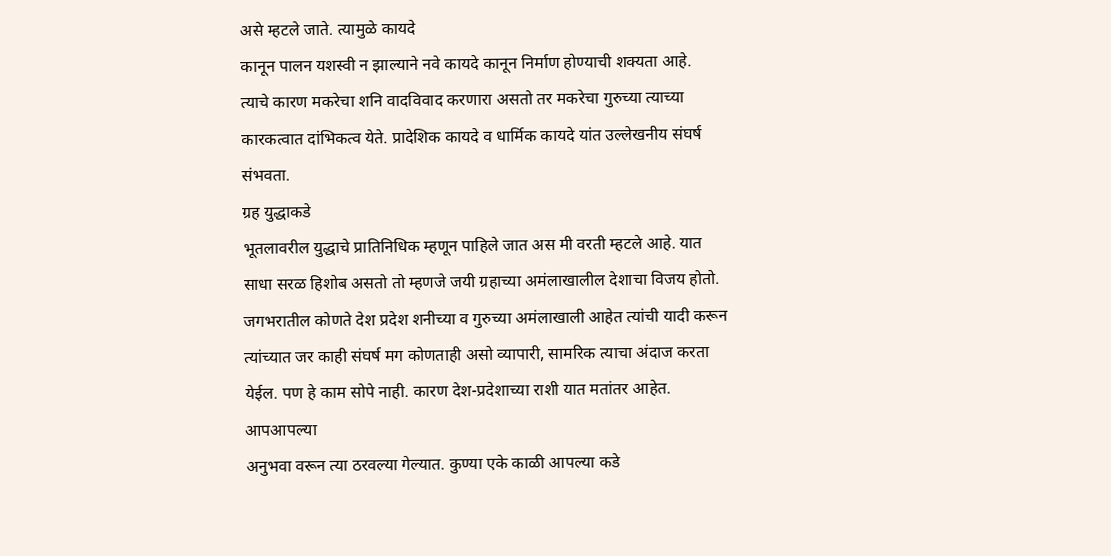असे म्हटले जाते. त्यामुळे कायदे
कानून पालन यशस्वी न झाल्याने नवे कायदे कानून निर्माण होण्याची शक्यता आहे.
त्याचे कारण मकरेचा शनि वादविवाद करणारा असतो तर मकरेचा गुरुच्या त्याच्या
कारकत्वात दांभिकत्व येते. प्रादेशिक कायदे व धार्मिक कायदे यांत उल्लेखनीय संघर्ष
संभवता.
ग्रह युद्धाकडे
भूतलावरील युद्धाचे प्रातिनिधिक म्हणून पाहिले जात अस मी वरती म्हटले आहे. यात
साधा सरळ हिशोब असतो तो म्हणजे जयी ग्रहाच्या अमंलाखालील देशाचा विजय होतो.
जगभरातील कोणते देश प्रदेश शनीच्या व गुरुच्या अमंलाखाली आहेत त्यांची यादी करून
त्यांच्यात जर काही संघर्ष मग कोणताही असो व्यापारी, सामरिक त्याचा अंदाज करता
येईल. पण हे काम सोपे नाही. कारण देश-प्रदेशाच्या राशी यात मतांतर आहेत. आपआपल्या
अनुभवा वरून त्या ठरवल्या गेल्यात. कुण्या एके काळी आपल्या कडे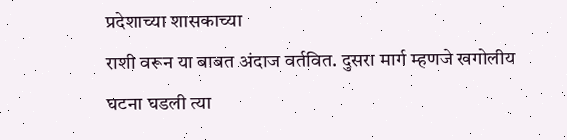प्रदेशाच्या शासकाच्या
राशी वरून या बाबत अंदाज वर्तवित. दुसरा मार्ग म्हणजे खगोलीय घटना घडली त्या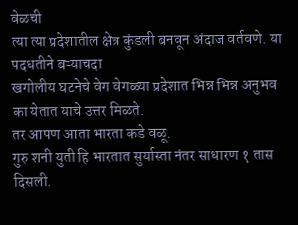वेळची
त्या त्या प्रदेशातील क्षेत्र कुंडली बनवून अंदाज वर्तवणे. या पदधतीने बऱ्याचदा
खगोलीय घटनेचे वेग वेगळ्या प्रदेशात भिन्न भिन्न अनुभव का येतात याचे उत्तर मिळते.
तर आपण आता भारता कडे वळू.
गुरु शनी युती हि भारतात सुर्यास्ता नंतर साधारण १ तास दिसली.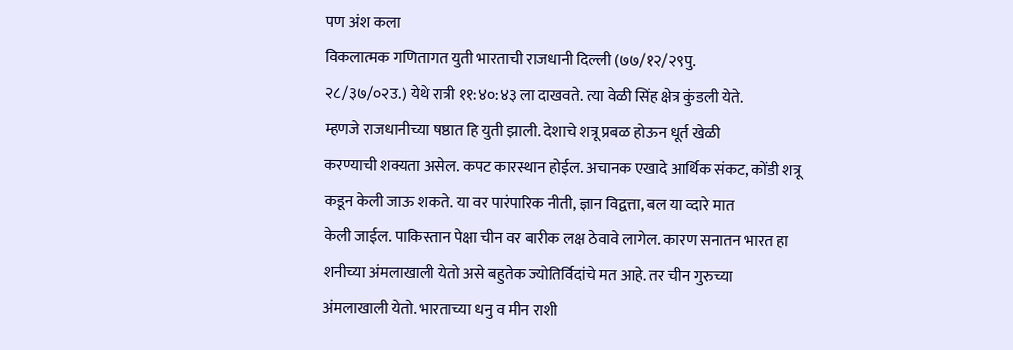पण अंश कला
विकलात्मक गणितागत युती भारताची राजधानी दिल्ली (७७/१२/२९पु.
२८/३७/०२उ.) येथे रात्री ११:४०:४३ ला दाखवते. त्या वेळी सिंह क्षेत्र कुंडली येते.
म्हणजे राजधानीच्या षष्ठात हि युती झाली. देशाचे शत्रू प्रबळ होऊन धूर्त खेळी
करण्याची शक्यता असेल. कपट कारस्थान होईल. अचानक एखादे आर्थिक संकट, कोंडी शत्रू
कडून केली जाऊ शकते. या वर पारंपारिक नीती, ज्ञान विद्वत्ता, बल या व्दारे मात
केली जाईल. पाकिस्तान पेक्षा चीन वर बारीक लक्ष ठेवावे लागेल. कारण सनातन भारत हा
शनीच्या अंमलाखाली येतो असे बहुतेक ज्योतिर्विदांचे मत आहे. तर चीन गुरुच्या
अंमलाखाली येतो. भारताच्या धनु व मीन राशी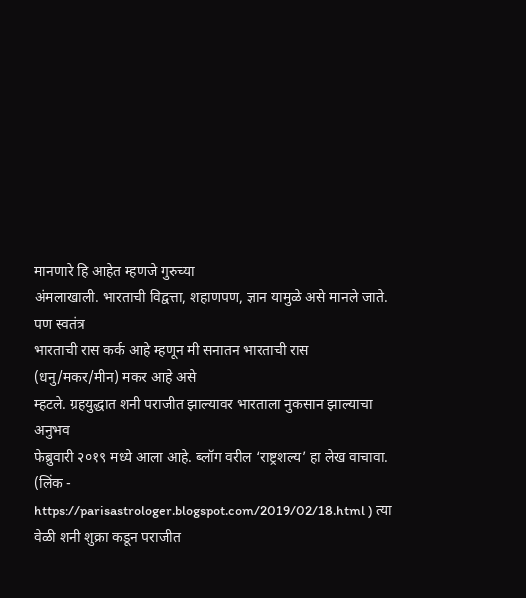मानणारे हि आहेत म्हणजे गुरुच्या
अंमलाखाली. भारताची विद्वत्ता, शहाणपण, ज्ञान यामुळे असे मानले जाते. पण स्वतंत्र
भारताची रास कर्क आहे म्हणून मी सनातन भारताची रास (धनु/मकर/मीन) मकर आहे असे
म्हटले. ग्रहयुद्धात शनी पराजीत झाल्यावर भारताला नुकसान झाल्याचा अनुभव
फेब्रुवारी २०१९ मध्ये आला आहे. ब्लॉग वरील ‘राष्ट्रशल्य’ हा लेख वाचावा. (लिंक - https://parisastrologer.blogspot.com/2019/02/18.html ) त्या वेळी शनी शुक्रा कडून पराजीत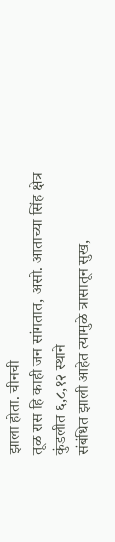झाला होता. चीनची
तूळ रास हि काही जन सांगतात, असो. आताच्या सिंह क्षेत्र कुंडलीत ६,८,१२ स्थाने
संबंधित झाली आहेत त्यामुळे त्रासातून सुख,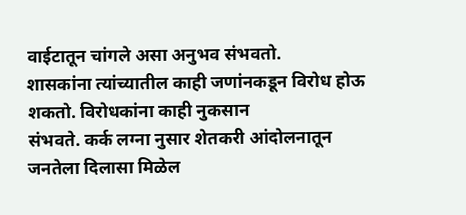वाईटातून चांगले असा अनुभव संभवतो.
शासकांना त्यांच्यातील काही जणांनकडून विरोध होऊ शकतो. विरोधकांना काही नुकसान
संभवते. कर्क लग्ना नुसार शेतकरी आंदोलनातून जनतेला दिलासा मिळेल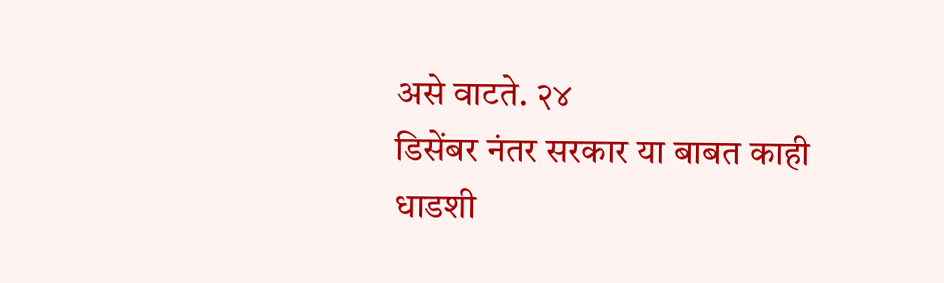असे वाटते. २४
डिसेंबर नंतर सरकार या बाबत काही धाडशी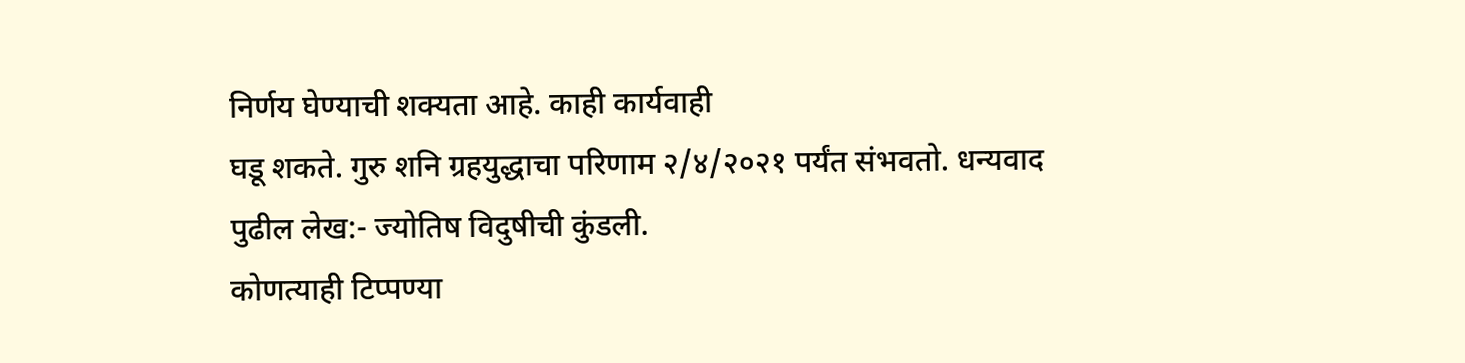निर्णय घेण्याची शक्यता आहे. काही कार्यवाही
घडू शकते. गुरु शनि ग्रहयुद्धाचा परिणाम २/४/२०२१ पर्यंत संभवतो. धन्यवाद
पुढील लेख:- ज्योतिष विदुषीची कुंडली.
कोणत्याही टिप्पण्या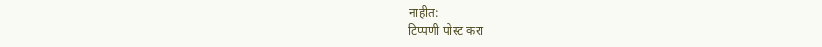नाहीत:
टिप्पणी पोस्ट करा